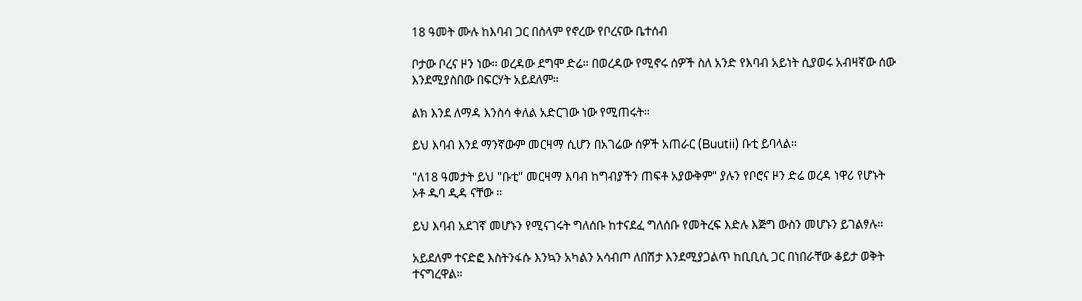18 ዓመት ሙሉ ከእባብ ጋር በሰላም የኖረው የቦረናው ቤተሰብ

ቦታው ቦረና ዞን ነው። ወረዳው ደግሞ ድሬ። በወረዳው የሚኖሩ ሰዎች ስለ አንድ የእባብ አይነት ሲያወሩ አብዛኛው ሰው እንደሚያስበው በፍርሃት አይደለም።

ልክ እንደ ለማዳ እንስሳ ቀለል አድርገው ነው የሚጠሩት።

ይህ እባብ እንደ ማንኛውም መርዛማ ሲሆን በአገሬው ሰዎች አጠራር (Buutii) ቡቲ ይባላል።

"ለ18 ዓመታት ይህ "ቡቲ" መርዛማ እባብ ከግብያችን ጠፍቶ አያውቅም" ያሉን የቦሮና ዞን ድሬ ወረዳ ነዋሪ የሆኑት ኦቶ ዱባ ዲዳ ናቸው ።

ይህ እባብ አደገኛ መሆኑን የሚናገሩት ግለሰቡ ከተናደፈ ግለሰቡ የመትረፍ እድሉ እጅግ ውስን መሆኑን ይገልፃሉ።

አይደለም ተናድፎ እስትንፋሱ እንኳን አካልን አሳብጦ ለበሽታ እንደሚያጋልጥ ከቢቢሲ ጋር በነበራቸው ቆይታ ወቅት ተናግረዋል።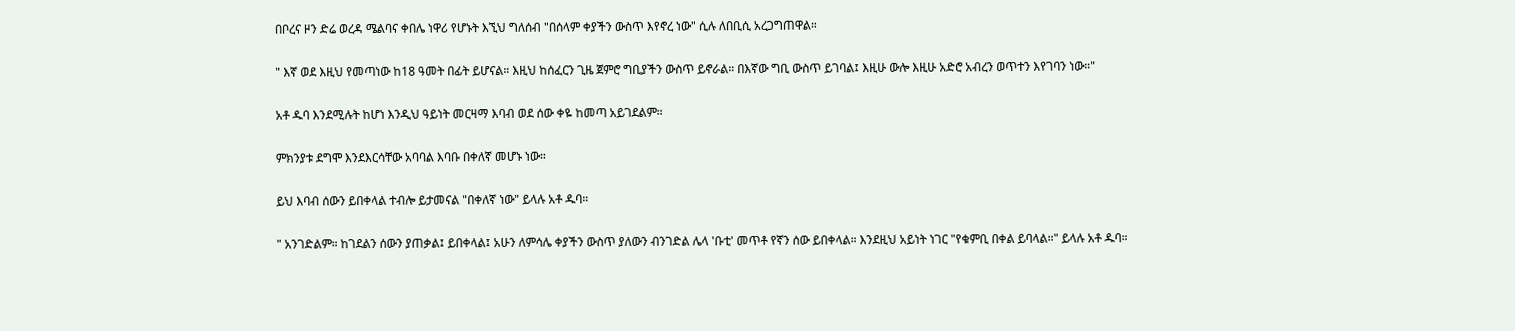በቦረና ዞን ድሬ ወረዳ ሜልባና ቀበሌ ነዋሪ የሆኑት እኚህ ግለሰብ "በሰላም ቀያችን ውስጥ እየኖረ ነው" ሲሉ ለበቢሲ አረጋግጠዋል።

" እኛ ወደ እዚህ የመጣነው ከ18 ዓመት በፊት ይሆናል። እዚህ ከሰፈርን ጊዜ ጀምሮ ግቢያችን ውስጥ ይኖራል። በእኛው ግቢ ውስጥ ይገባል፤ እዚሁ ውሎ እዚሁ አድሮ አብረን ወጥተን እየገባን ነው።"

አቶ ዱባ እንደሚሉት ከሆነ እንዲህ ዓይነት መርዛማ እባብ ወደ ሰው ቀዬ ከመጣ አይገደልም።

ምክንያቱ ደግሞ እንደእርሳቸው አባባል እባቡ በቀለኛ መሆኑ ነው።

ይህ እባብ ሰውን ይበቀላል ተብሎ ይታመናል "በቀለኛ ነው" ይላሉ አቶ ዱባ።

" አንገድልም። ከገደልን ሰውን ያጠቃል፤ ይበቀላል፤ አሁን ለምሳሌ ቀያችን ውስጥ ያለውን ብንገድል ሌላ 'ቡቲ' መጥቶ የኛን ሰው ይበቀላል። እንደዚህ አይነት ነገር "የቁምቢ በቀል ይባላል።" ይላሉ አቶ ዱባ።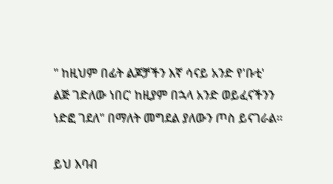" ከዚህም በፊት ልጆቻችን እኛ ሳናይ አንድ የ'ቡቲ' ልጅ ገድለው ነበር' ከዚያም በኋላ አንድ ወይፈናችንን ነድፎ ገደለ" በማለት መግደል ያለውን ጦስ ይናገራል።

ይህ እባብ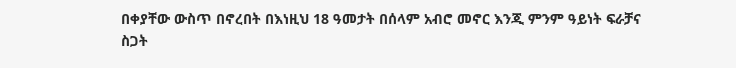በቀያቸው ውስጥ በኖረበት በእነዚህ 18 ዓመታት በሰላም አብሮ መኖር እንጂ ምንም ዓይነት ፍራቻና ስጋት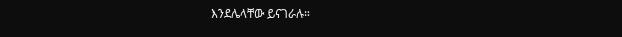እንደሌላቸው ይናገራሉ።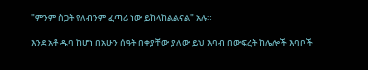"ምንም ስጋት የለብንም ፈጣሪ ነው ይከላከልልናል" አሉ።

እንደ አቶ ዱባ ከሆነ በአሁን ሰዓት በቀያቸው ያለው ይህ እባብ በውፍረት ከሌሎች እባቦች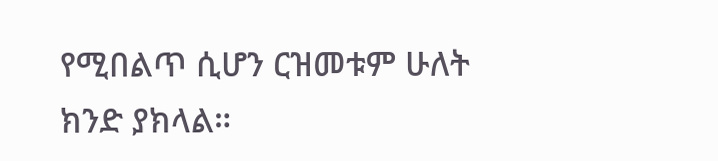የሚበልጥ ሲሆን ርዝመቱም ሁለት ክንድ ያክላል።